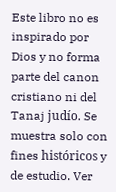Este libro no es inspirado por Dios y no forma parte del canon cristiano ni del Tanaj judío. Se muestra solo con fines históricos y de estudio. Ver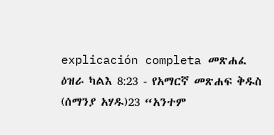explicación completa መጽሐፈ ዕዝራ ካልእ 8:23 - የአማርኛ መጽሐፍ ቅዱስ (ሰማንያ አሃዱ)23 “አንተም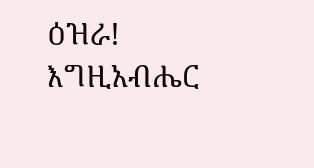ዕዝራ! እግዚአብሔር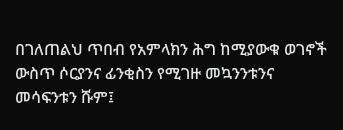በገለጠልህ ጥበብ የአምላክን ሕግ ከሚያውቁ ወገኖች ውስጥ ሶርያንና ፊንቂስን የሚገዙ መኳንንቱንና መሳፍንቱን ሹም፤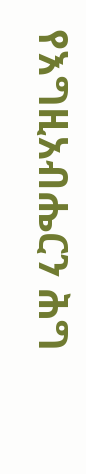የእግዚአብሔርን ሕግ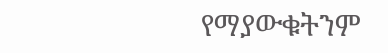የማያውቁትንም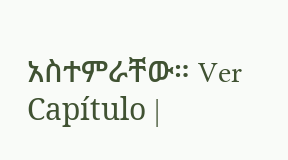አስተምራቸው። Ver Capítulo |